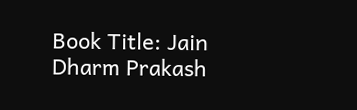Book Title: Jain Dharm Prakash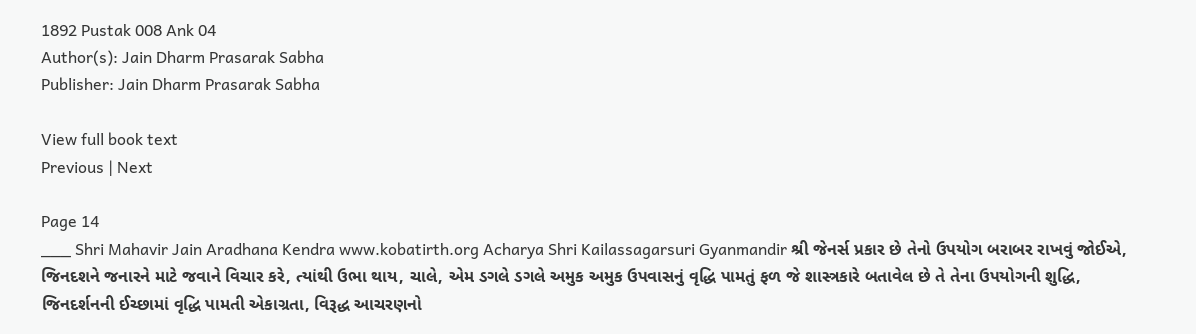1892 Pustak 008 Ank 04
Author(s): Jain Dharm Prasarak Sabha
Publisher: Jain Dharm Prasarak Sabha

View full book text
Previous | Next

Page 14
___ Shri Mahavir Jain Aradhana Kendra www.kobatirth.org Acharya Shri Kailassagarsuri Gyanmandir શ્રી જેનર્સ પ્રકાર છે તેનો ઉપયોગ બરાબર રાખવું જોઈએ, જિનદશને જનારને માટે જવાને વિચાર કરે, ત્યાંથી ઉભા થાય, ચાલે, એમ ડગલે ડગલે અમુક અમુક ઉપવાસનું વૃદ્ધિ પામતું ફળ જે શાસ્ત્રકારે બતાવેલ છે તે તેના ઉપયોગની શુદ્ધિ, જિનદર્શનની ઈચ્છામાં વૃદ્ધિ પામતી એકાગ્રતા, વિરૂદ્ધ આચરણનો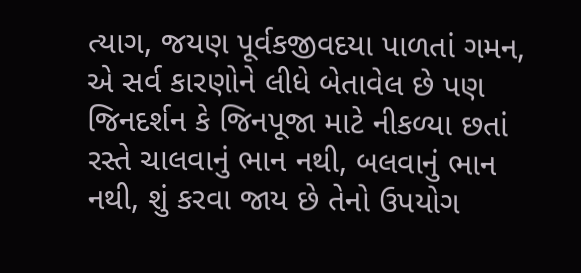ત્યાગ, જયણ પૂર્વકજીવદયા પાળતાં ગમન, એ સર્વ કારણોને લીધે બેતાવેલ છે પણ જિનદર્શન કે જિનપૂજા માટે નીકળ્યા છતાં રસ્તે ચાલવાનું ભાન નથી, બલવાનું ભાન નથી, શું કરવા જાય છે તેનો ઉપયોગ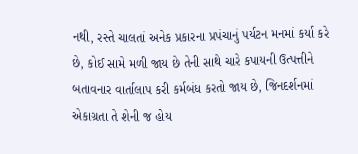નથી, રસ્તે ચાલતાં અનેક પ્રકારના પ્રપંચાનું પર્યટન મનમાં કર્યા કરે છે, કોઈ સામે મળી જાય છે તેની સાથે ચારે કપાયની ઉત્પત્તીને બતાવનાર વાર્તાલાપ કરી કર્મબંધ કરતો જાય છે, જિનદર્શનમાં એકાગ્રતા તે શેની જ હોય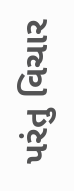પરંતુ વિચાર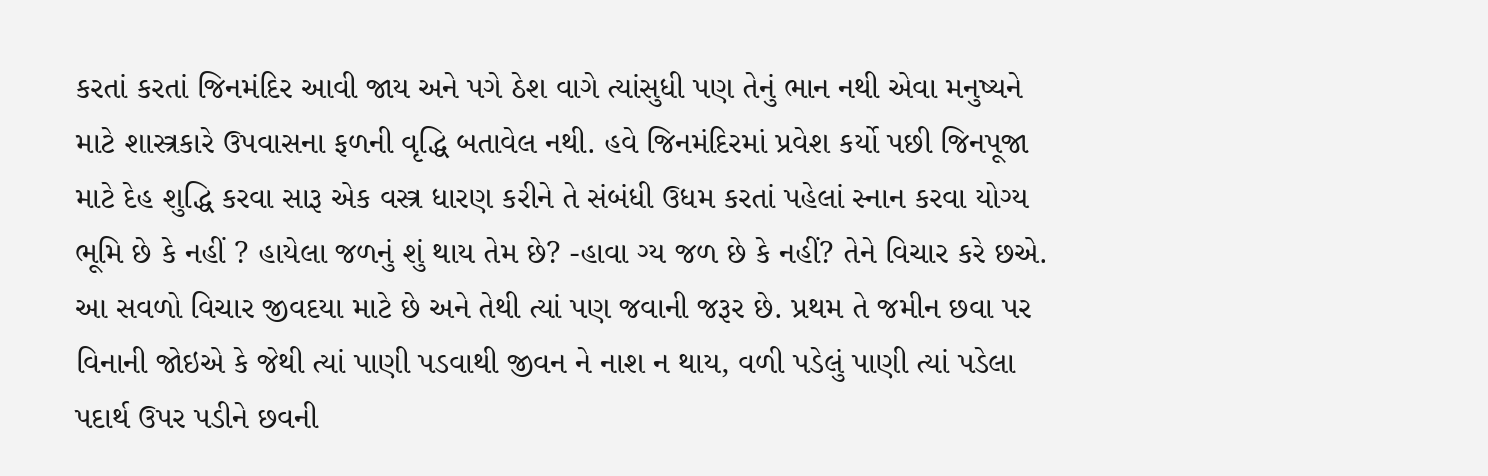કરતાં કરતાં જિનમંદિર આવી જાય અને પગે ઠેશ વાગે ત્યાંસુધી પણ તેનું ભાન નથી એવા મનુષ્યને માટે શાસ્ત્રકારે ઉપવાસના ફળની વૃદ્ધિ બતાવેલ નથી. હવે જિનમંદિરમાં પ્રવેશ કર્યો પછી જિનપૂજા માટે દેહ શુદ્ધિ કરવા સારૂ એક વસ્ત્ર ધારણ કરીને તે સંબંધી ઉધમ કરતાં પહેલાં સ્નાન કરવા યોગ્ય ભૂમિ છે કે નહીં ? હાયેલા જળનું શું થાય તેમ છે? -હાવા ગ્ય જળ છે કે નહીં? તેને વિચાર કરે છએ. આ સવળો વિચાર જીવદયા માટે છે અને તેથી ત્યાં પણ જવાની જરૂર છે. પ્રથમ તે જમીન છવા પર વિનાની જોઇએ કે જેથી ત્યાં પાણી પડવાથી જીવન ને નાશ ન થાય, વળી પડેલું પાણી ત્યાં પડેલા પદાર્થ ઉપર પડીને છવની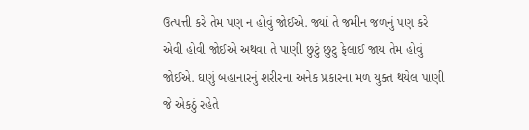ઉત્પત્તી કરે તેમ પણ ન હોવું જોઈએ. જ્યાં તે જમીન જળનું પણ કરે એવી હોવી જોઈએ અથવા તે પાણી છુટું છુટુ ફેલાઈ જાય તેમ હોવું જોઈએ. ઘણું બહાનારનું શરીરના અનેક પ્રકારના મળ યુક્ત થયેલ પાણી જે એકઠું રહેતે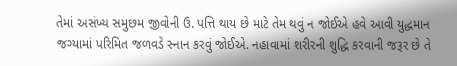તેમાં અસંખ્ય સમુછમ જીવોની ઉ. પત્તિ થાય છે માટે તેમ થવું ન જોઈએ હવે આવી યુદ્ધમાન જગ્યામાં પરિમિત જળવડે સ્નાન કરવું જોઈએ. નહાવામાં શરીરની શુદ્ધિ કરવાની જરૂર છે તે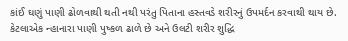કાંઈ ઘણું પાણી ઢોળવાથી થતી નથી પરંતુ પિતાના હસ્તવડે શરીરનું ઉપમર્દન કરવાથી થાય છે. કેટલાએક ન્હાનારા પાણી પુષ્કળ ઢાળે છે અને ઉલટી શરીર શુદ્ધિ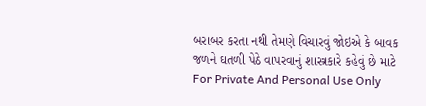બરાબર કરતા નથી તેમણે વિચારવું જોઇએ કે બાવક જળને ઘતળી પેઠે વાપરવાનું શાસ્ત્રકારે કહેવું છે માટે For Private And Personal Use Only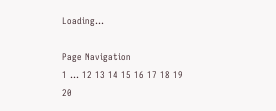Loading...

Page Navigation
1 ... 12 13 14 15 16 17 18 19 20